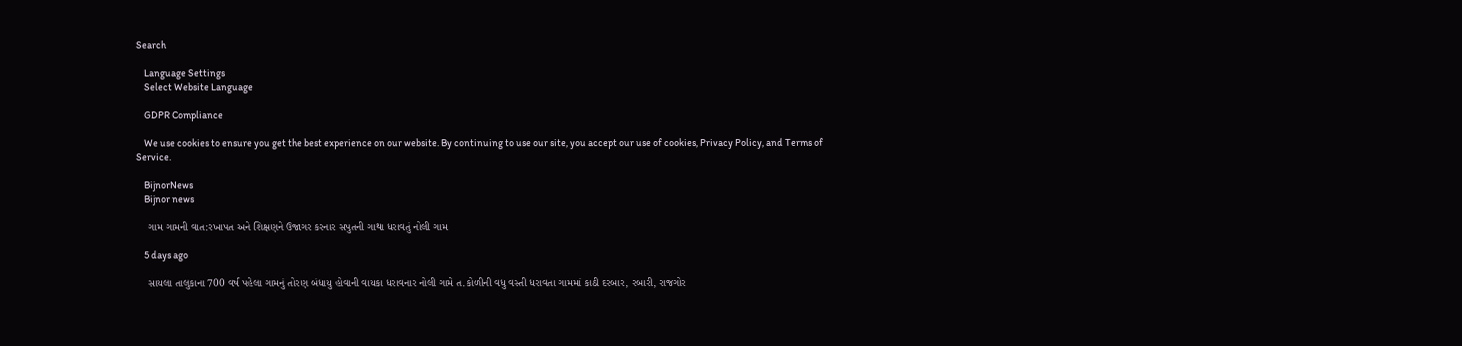Search

    Language Settings
    Select Website Language

    GDPR Compliance

    We use cookies to ensure you get the best experience on our website. By continuing to use our site, you accept our use of cookies, Privacy Policy, and Terms of Service.

    BijnorNews
    Bijnor news

    ગામ ગામની વાત:રખાપત અને શિક્ષણને ઉજાગર કરનાર સપુતની ગાથા ધરાવતું નોલી ગામ

    5 days ago

    સાયલા તાલુકાના 700 વર્ષ પહેલા ગામનું તોરણ બંધાયુ હોવાની વાયકા ધરાવનાર નોલી ગામે ત.કોળીની વધુ વસ્તી ધરાવતા ગામમાં કાઠી દરબાર, રબારી, રાજગોર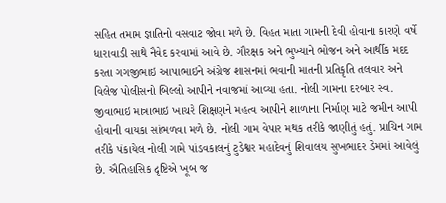સહિત તમામ જ્ઞાતિનો વસવાટ જોવા મળે છે. વિહત માતા ગામની દેવી હોવાના કારણે વર્ષે ધારાવાડી સાથે નૈવેદ કરવામાં આવે છે. ગૌરક્ષક અને ભુખ્યાને ભોજન અને આર્થીક મદદ કરતા ગગજીભાઇ આપાભાઇને અંગ્રેજ શાસનમાં ભવાની માતની પ્રતિકૃતિ તલવાર અને વિલેજ પોલીસનો બિલ્લો આપીને નવાજમાં આવ્યા હતા. નોલી ગામના દરબાર સ્વ. જીવાભાઇ માત્રાભાઇ ખાચરે શિક્ષણને મહત્વ આપીને શાળાના નિર્માણ માટે જમીન આપી હોવાની વાયકા સાંભળવા મળે છે. નોલી ગામ વેપાર મથક તરીકે જાણીતું હતું. પ્રાચિન ગામ તરીકે પંકાયેલ નોલી ગામે પાંડવકાલનું ટુડેશ્વર મહાદેવનું શિવાલય સુખભાદર ડેમમાં આવેલું છે. ઐતિહાસિક દૃષ્ટિએ ખૂબ જ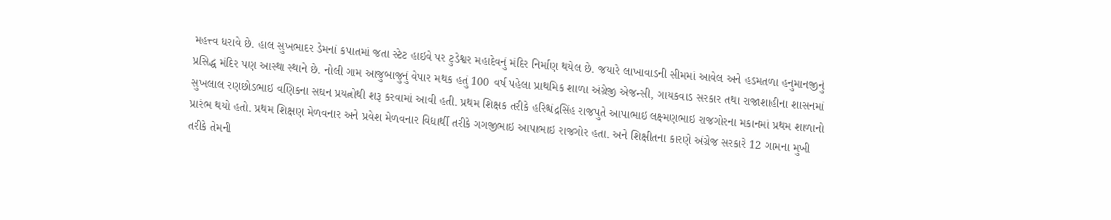મહત્ત્વ ધરાવે છે. હાલ સુખભાદર ડેમનાં કપાતમાં જતા સ્ટેટ હાઇવે પર ટુડેશ્વર મહાદેવનું મંદિર નિર્માણ થયેલ છે. જયારે લાખાવાડની સીમમાં આવેલ અને હડમતળા હનુમાનજીનું પ્રસિદ્ધ મંદિર પણ આસ્થા સ્થાને છે. નોલી ગામ આજુબાજુનું વેપાર મથક હતું 100 વર્ષ પહેલા પ્રાથમિક શાળા અંગ્રેજી એજન્સી, ગાયકવાડ સરકાર તથા રાજાશાહીના શાસનમાં સુખલાલ રણછોડભાઇ વણિકના સઘન પ્રયત્નોથી શરૂ કરવામાં આવી હતી. પ્રથમ શિક્ષક તરીકે હરિશ્ચંદ્રસિંહ રાજપુતે આપાભાઇ લક્ષ્મણભાઇ રાજગોરના મકાનમાં પ્રથમ શાળાનો પ્રારંભ થયો હતો. પ્રથમ શિક્ષણ મેળવનાર અને પ્રવેશ મેળવનાર વિદ્યાર્થી તરીકે ગગજીભાઇ આપાભાઇ રાજગોર હતા. અને શિક્ષીતના કારણે અંગ્રેજ સરકારે 12 ગામના મુખી તરીકે તેમની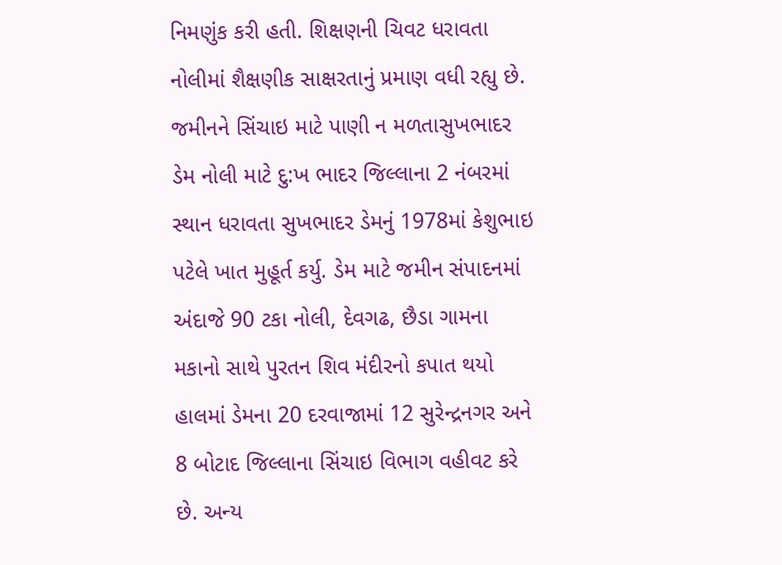નિમણુંક કરી હતી. શિક્ષણની ચિવટ ધરાવતા નોલીમાં શૈક્ષણીક સાક્ષરતાનું પ્રમાણ વધી રહ્યુ છે. જમીનને સિંચાઇ માટે પાણી ન મળતાસુખભાદર ડેમ નોલી માટે દુ:ખ ભાદર જિલ્લાના 2 નંબરમાં સ્થાન ધરાવતા સુખભાદર ડેમનું 1978માં કેશુભાઇ પટેલે ખાત મુહૂર્ત કર્યુ. ડેમ માટે જમીન સંપાદનમાં અંદાજે 90 ટકા નોલી, દેવગઢ, છૈડા ગામના મકાનો સાથે પુરતન શિવ મંદીરનો કપાત થયો હાલમાં ડેમના 20 દરવાજામાં 12 સુરેન્દ્રનગર અને 8 બોટાદ જિલ્લાના સિંચાઇ વિભાગ વહીવટ કરે છે. અન્ય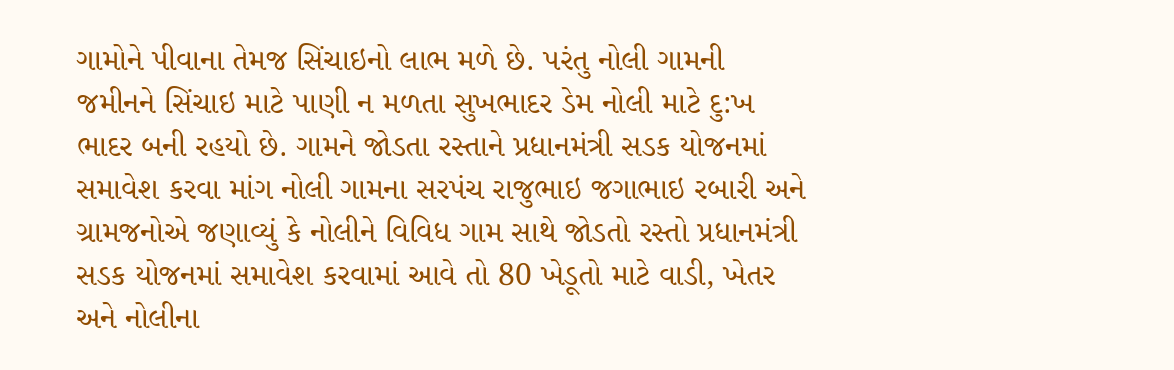ગામોને પીવાના તેમજ સિંચાઇનો લાભ મળે છે. પરંતુ નોલી ગામની જમીનને સિંચાઇ માટે પાણી ન મળતા સુખભાદર ડેમ નોલી માટે દુ:ખ ભાદર બની રહયો છે. ગામને જોડતા રસ્તાને પ્રધાનમંત્રી સડક યોજનમાં સમાવેશ કરવા માંગ નોલી ગામના સરપંચ રાજુભાઇ જગાભાઇ રબારી અને ગ્રામજનોએ જણાવ્યું કે નોલીને વિવિધ ગામ સાથે જોડતો રસ્તો પ્રધાનમંત્રી સડક યોજનમાં સમાવેશ કરવામાં આવે તો 80 ખેડૂતો માટે વાડી, ખેતર અને નોલીના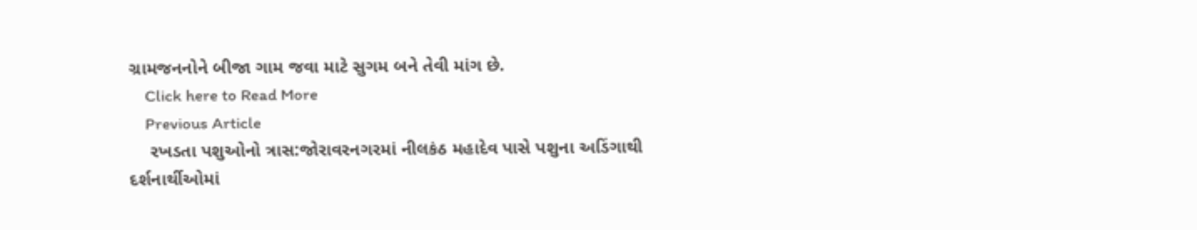ગ્રામજનનોને બીજા ગામ જવા માટે સુગમ બને તેવી માંગ છે.
    Click here to Read More
    Previous Article
    રખડતા પશુઓનો ત્રાસ:જોરાવરનગરમાં નીલકંઠ મહાદેવ પાસે પશુના અડિંગાથી દર્શનાર્થીઓમાં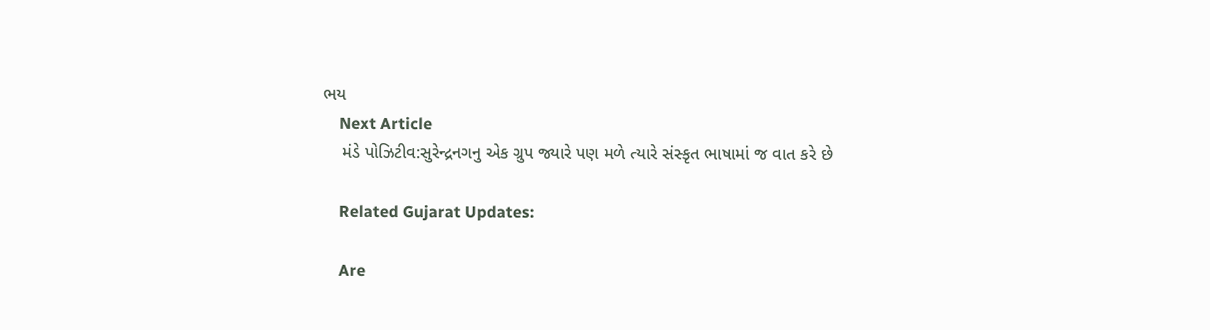ભય
    Next Article
    મંડે પોઝિટીવ:સુરેન્દ્રનગનુ એક ગ્રુપ જ્યારે પણ મળે ત્યારે સંસ્કૃત ભાષામાં જ વાત કરે છે

    Related Gujarat Updates:

    Are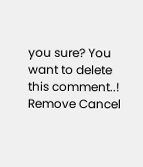you sure? You want to delete this comment..! Remove Cancel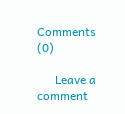Comments (0)

      Leave a comment